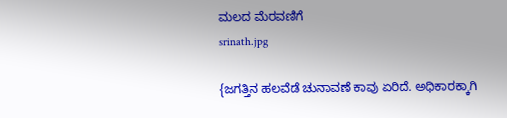ಮಲದ ಮೆರವಣಿಗೆ
srinath.jpg

{ಜಗತ್ತಿನ ಹಲವೆಡೆ ಚುನಾವಣೆ ಕಾವು ಏರಿದೆ. ಅಧಿಕಾರಕ್ಕಾಗಿ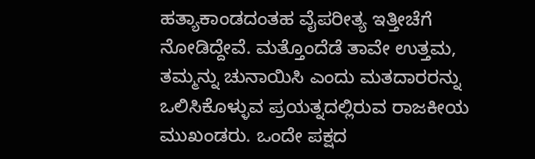ಹತ್ಯಾಕಾಂಡದಂತಹ ವೈಪರೀತ್ಯ ಇತ್ತೀಚೆಗೆ ನೋಡಿದ್ದೇವೆ. ಮತ್ತೊಂದೆಡೆ ತಾವೇ ಉತ್ತಮ, ತಮ್ಮನ್ನು ಚುನಾಯಿಸಿ ಎಂದು ಮತದಾರರನ್ನು ಒಲಿಸಿಕೊಳ್ಳುವ ಪ್ರಯತ್ನದಲ್ಲಿರುವ ರಾಜಕೀಯ ಮುಖಂಡರು. ಒಂದೇ ಪಕ್ಷದ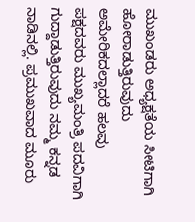ಮುಖಂಡರು ಅಧ್ಯಕ್ಷತೆಯ ಸೀಟಿಗಾಗಿ ಹೋರಾಡುತ್ತಿರುವುದು ಅಮೇರಿಕದಲ್ಲಾದರೆ ಹಲವು ಪಕ್ಷದವರು ಮುಖ್ಯಮಂತ್ರಿ ಪದವಿಗಾಗಿ ಗುದ್ದಾಡುತ್ತಿರುವುದು ನಮ್ಮ ಕನ್ನಡ ನಾಡಿನಲ್ಲಿ. ಪ್ರಮುಖವಾದ ಮೂರು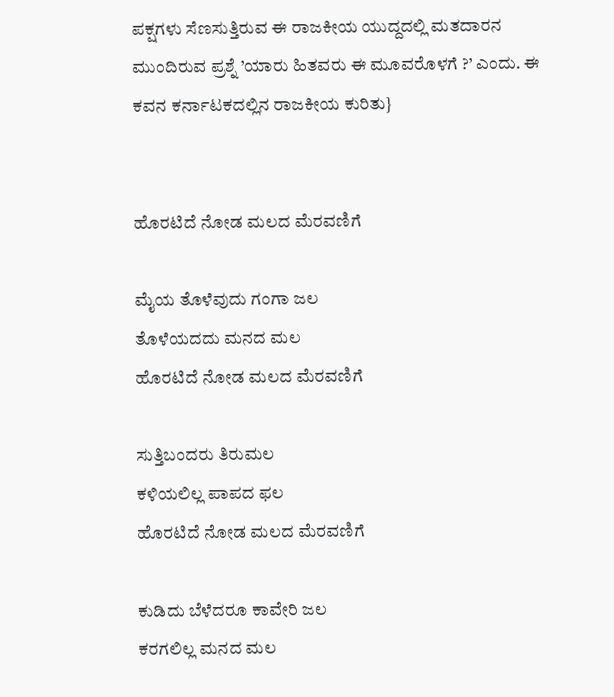ಪಕ್ಷಗಳು ಸೆಣಸುತ್ತಿರುವ ಈ ರಾಜಕೀಯ ಯುದ್ದದಲ್ಲಿ ಮತದಾರನ ಮುಂದಿರುವ ಪ್ರಶ್ನೆ ’ಯಾರು ಹಿತವರು ಈ ಮೂವರೊಳಗೆ ?’ ಎಂದು. ಈ ಕವನ ಕರ್ನಾಟಕದಲ್ಲಿನ ರಾಜಕೀಯ ಕುರಿತು}


ಹೊರಟಿದೆ ನೋಡ ಮಲದ ಮೆರವಣಿಗೆ

ಮೈಯ ತೊಳೆವುದು ಗಂಗಾ ಜಲ
ತೊಳೆಯದದು ಮನದ ಮಲ
ಹೊರಟಿದೆ ನೋಡ ಮಲದ ಮೆರವಣಿಗೆ

ಸುತ್ತಿಬಂದರು ತಿರುಮಲ
ಕಳಿಯಲಿಲ್ಲ ಪಾಪದ ಫಲ
ಹೊರಟಿದೆ ನೋಡ ಮಲದ ಮೆರವಣಿಗೆ

ಕುಡಿದು ಬೆಳೆದರೂ ಕಾವೇರಿ ಜಲ
ಕರಗಲಿಲ್ಲ ಮನದ ಮಲ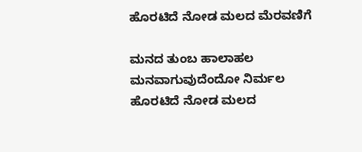ಹೊರಟಿದೆ ನೋಡ ಮಲದ ಮೆರವಣಿಗೆ

ಮನದ ತುಂಬ ಹಾಲಾಹಲ
ಮನವಾಗುವುದೆಂದೋ ನಿರ್ಮಲ
ಹೊರಟಿದೆ ನೋಡ ಮಲದ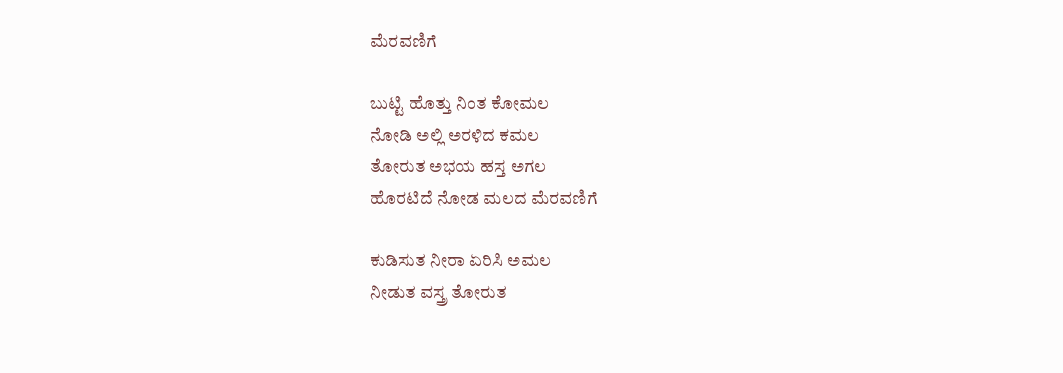ಮೆರವಣಿಗೆ

ಬುಟ್ಟಿ ಹೊತ್ತು ನಿಂತ ಕೋಮಲ
ನೋಡಿ ಅಲ್ಲಿ ಅರಳಿದ ಕಮಲ
ತೋರುತ ಅಭಯ ಹಸ್ತ ಅಗಲ
ಹೊರಟಿದೆ ನೋಡ ಮಲದ ಮೆರವಣಿಗೆ

ಕುಡಿಸುತ ನೀರಾ ಏರಿಸಿ ಅಮಲ
ನೀಡುತ ವಸ್ತ್ರ ತೋರುತ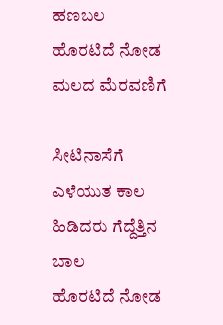ಹಣಬಲ
ಹೊರಟಿದೆ ನೋಡ ಮಲದ ಮೆರವಣಿಗೆ

ಸೀಟಿನಾಸೆಗೆ ಎಳೆಯುತ ಕಾಲ
ಹಿಡಿದರು ಗೆದ್ದೆತ್ತಿನ ಬಾಲ
ಹೊರಟಿದೆ ನೋಡ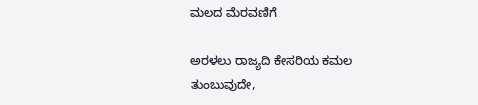ಮಲದ ಮೆರವಣಿಗೆ

ಅರಳಲು ರಾಜ್ಯದಿ ಕೇಸರಿಯ ಕಮಲ
ತುಂಬುವುದೇ,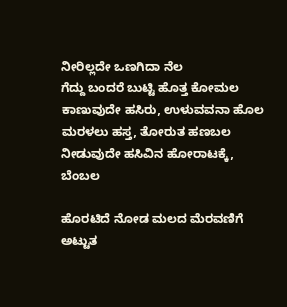ನೀರಿಲ್ಲದೇ ಒಣಗಿದಾ ನೆಲ
ಗೆದ್ದು ಬಂದರೆ ಬುಟ್ಟಿ ಹೊತ್ತ ಕೋಮಲ
ಕಾಣುವುದೇ ಹಸಿರು, ಉಳುವವನಾ ಹೊಲ
ಮರಳಲು ಹಸ್ತ, ತೋರುತ ಹಣಬಲ
ನೀಡುವುದೇ ಹಸಿವಿನ ಹೋರಾಟಕ್ಕೆ, ಬೆಂಬಲ

ಹೊರಟಿದೆ ನೋಡ ಮಲದ ಮೆರವಣಿಗೆ
ಅಟ್ಟುತ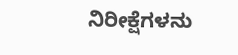ನಿರೀಕ್ಷೆಗಳನು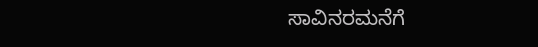ಸಾವಿನರಮನೆಗೆ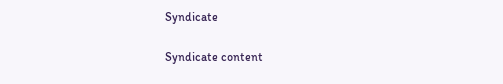Syndicate

Syndicate content